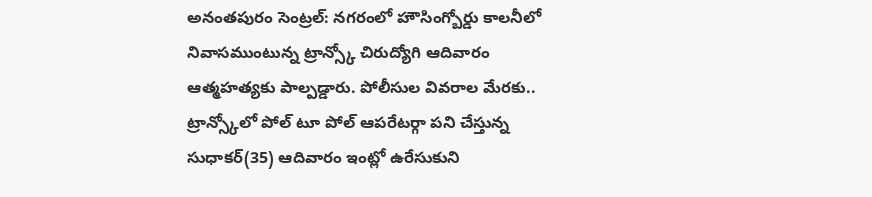అనంతపురం సెంట్రల్: నగరంలో హౌసింగ్బోర్డు కాలనీలో నివాసముంటున్న ట్రాన్స్కో చిరుద్యోగి ఆదివారం ఆత్మహత్యకు పాల్పడ్డారు. పోలీసుల వివరాల మేరకు.. ట్రాన్స్కోలో పోల్ టూ పోల్ ఆపరేటర్గా పని చేస్తున్న సుధాకర్(35) ఆదివారం ఇంట్లో ఉరేసుకుని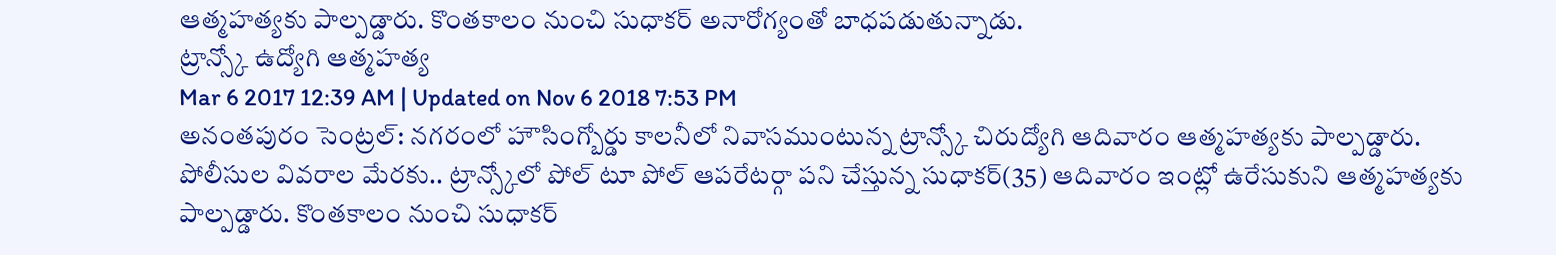ఆత్మహత్యకు పాల్పడ్డారు. కొంతకాలం నుంచి సుధాకర్ అనారోగ్యంతో బాధపడుతున్నాడు.
ట్రాన్స్కో ఉద్యోగి ఆత్మహత్య
Mar 6 2017 12:39 AM | Updated on Nov 6 2018 7:53 PM
అనంతపురం సెంట్రల్: నగరంలో హౌసింగ్బోర్డు కాలనీలో నివాసముంటున్న ట్రాన్స్కో చిరుద్యోగి ఆదివారం ఆత్మహత్యకు పాల్పడ్డారు. పోలీసుల వివరాల మేరకు.. ట్రాన్స్కోలో పోల్ టూ పోల్ ఆపరేటర్గా పని చేస్తున్న సుధాకర్(35) ఆదివారం ఇంట్లో ఉరేసుకుని ఆత్మహత్యకు పాల్పడ్డారు. కొంతకాలం నుంచి సుధాకర్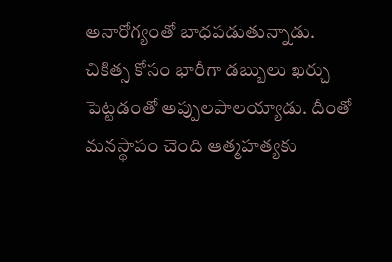అనారోగ్యంతో బాధపడుతున్నాడు. చికిత్స కోసం భారీగా డబ్బులు ఖర్చు పెట్టడంతో అప్పులపాలయ్యాడు. దీంతో మనస్థాపం చెంది ఆత్మహత్యకు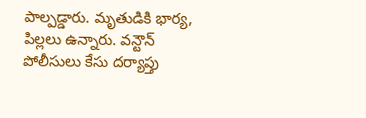పాల్పడ్డారు. మృతుడికి భార్య, పిల్లలు ఉన్నారు. వన్టౌన్ పోలీసులు కేసు దర్యాప్తు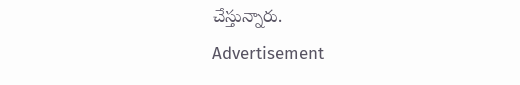చేస్తున్నారు.
Advertisement